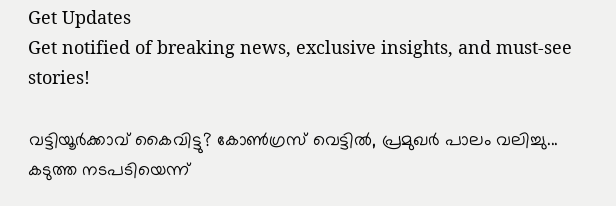Get Updates
Get notified of breaking news, exclusive insights, and must-see stories!

വട്ടിയൂര്‍ക്കാവ് കൈവിട്ടു? കോണ്‍ഗ്രസ് വെട്ടില്‍, പ്രമുഖര്‍ പാലം വലിച്ചു... കടുത്ത നടപടിയെന്ന്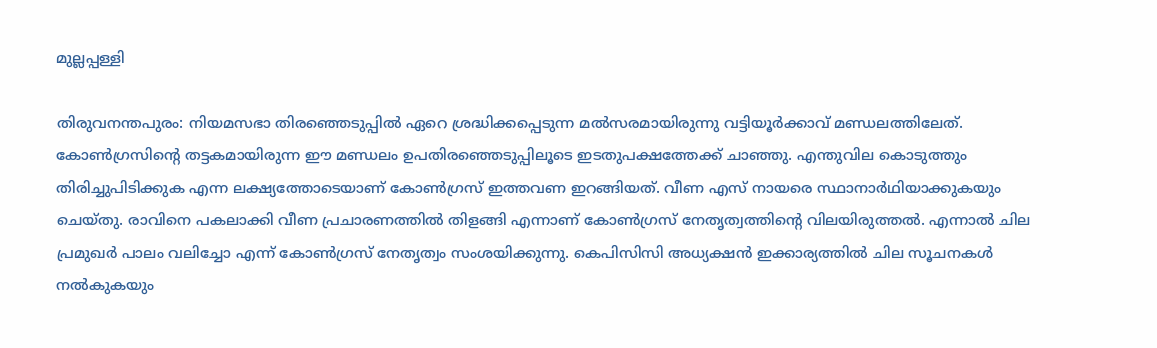മുല്ലപ്പള്ളി

തിരുവനന്തപുരം: നിയമസഭാ തിരഞ്ഞെടുപ്പില്‍ ഏറെ ശ്രദ്ധിക്കപ്പെടുന്ന മല്‍സരമായിരുന്നു വട്ടിയൂര്‍ക്കാവ് മണ്ഡലത്തിലേത്. കോണ്‍ഗ്രസിന്റെ തട്ടകമായിരുന്ന ഈ മണ്ഡലം ഉപതിരഞ്ഞെടുപ്പിലൂടെ ഇടതുപക്ഷത്തേക്ക് ചാഞ്ഞു. എന്തുവില കൊടുത്തും തിരിച്ചുപിടിക്കുക എന്ന ലക്ഷ്യത്തോടെയാണ് കോണ്‍ഗ്രസ് ഇത്തവണ ഇറങ്ങിയത്. വീണ എസ് നായരെ സ്ഥാനാര്‍ഥിയാക്കുകയും ചെയ്തു. രാവിനെ പകലാക്കി വീണ പ്രചാരണത്തില്‍ തിളങ്ങി എന്നാണ് കോണ്‍ഗ്രസ് നേതൃത്വത്തിന്റെ വിലയിരുത്തല്‍. എന്നാല്‍ ചില പ്രമുഖര്‍ പാലം വലിച്ചോ എന്ന് കോണ്‍ഗ്രസ് നേതൃത്വം സംശയിക്കുന്നു. കെപിസിസി അധ്യക്ഷന്‍ ഇക്കാര്യത്തില്‍ ചില സൂചനകള്‍ നല്‍കുകയും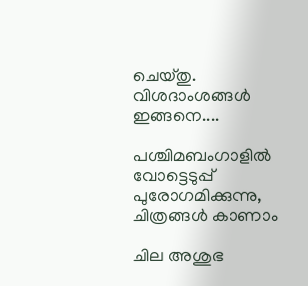ചെയ്തു. വിശദാംശങ്ങള്‍ ഇങ്ങനെ....

പശ്ചിമബംഗാളിൽ വോട്ടെടുപ്പ് പുരോഗമിക്കുന്നു, ചിത്രങ്ങൾ കാണാം

ചില അശുഭ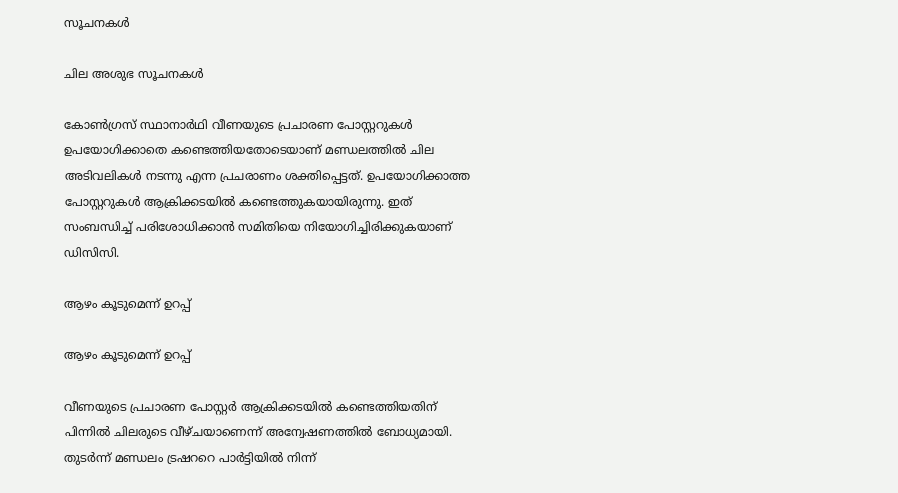സൂചനകള്‍

ചില അശുഭ സൂചനകള്‍

കോണ്‍ഗ്രസ് സ്ഥാനാര്‍ഥി വീണയുടെ പ്രചാരണ പോസ്റ്ററുകള്‍ ഉപയോഗിക്കാതെ കണ്ടെത്തിയതോടെയാണ് മണ്ഡലത്തില്‍ ചില അടിവലികള്‍ നടന്നു എന്ന പ്രചരാണം ശക്തിപ്പെട്ടത്. ഉപയോഗിക്കാത്ത പോസ്റ്ററുകള്‍ ആക്രിക്കടയില്‍ കണ്ടെത്തുകയായിരുന്നു. ഇത് സംബന്ധിച്ച് പരിശോധിക്കാന്‍ സമിതിയെ നിയോഗിച്ചിരിക്കുകയാണ് ഡിസിസി.

ആഴം കൂടുമെന്ന് ഉറപ്പ്

ആഴം കൂടുമെന്ന് ഉറപ്പ്

വീണയുടെ പ്രചാരണ പോസ്റ്റര്‍ ആക്രിക്കടയില്‍ കണ്ടെത്തിയതിന് പിന്നില്‍ ചിലരുടെ വീഴ്ചയാണെന്ന് അന്വേഷണത്തില്‍ ബോധ്യമായി. തുടര്‍ന്ന് മണ്ഡലം ട്രഷററെ പാര്‍ട്ടിയില്‍ നിന്ന്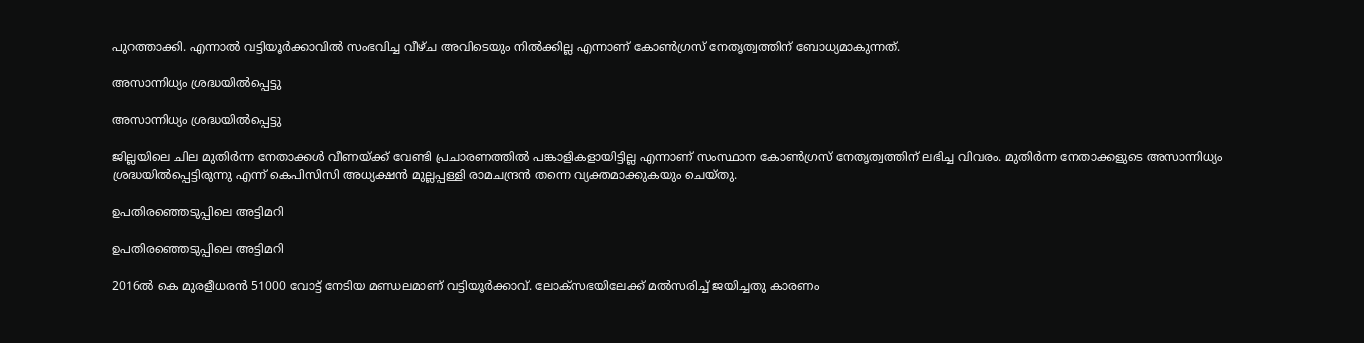പുറത്താക്കി. എന്നാല്‍ വട്ടിയൂര്‍ക്കാവില്‍ സംഭവിച്ച വീഴ്ച അവിടെയും നില്‍ക്കില്ല എന്നാണ് കോണ്‍ഗ്രസ് നേതൃത്വത്തിന് ബോധ്യമാകുന്നത്.

അസാന്നിധ്യം ശ്രദ്ധയില്‍പ്പെട്ടു

അസാന്നിധ്യം ശ്രദ്ധയില്‍പ്പെട്ടു

ജില്ലയിലെ ചില മുതിര്‍ന്ന നേതാക്കള്‍ വീണയ്ക്ക് വേണ്ടി പ്രചാരണത്തില്‍ പങ്കാളികളായിട്ടില്ല എന്നാണ് സംസ്ഥാന കോണ്‍ഗ്രസ് നേതൃത്വത്തിന് ലഭിച്ച വിവരം. മുതിര്‍ന്ന നേതാക്കളുടെ അസാന്നിധ്യം ശ്രദ്ധയില്‍പ്പെട്ടിരുന്നു എന്ന് കെപിസിസി അധ്യക്ഷന്‍ മുല്ലപ്പള്ളി രാമചന്ദ്രന്‍ തന്നെ വ്യക്തമാക്കുകയും ചെയ്തു.

ഉപതിരഞ്ഞെടുപ്പിലെ അട്ടിമറി

ഉപതിരഞ്ഞെടുപ്പിലെ അട്ടിമറി

2016ല്‍ കെ മുരളീധരന്‍ 51000 വോട്ട് നേടിയ മണ്ഡലമാണ് വട്ടിയൂര്‍ക്കാവ്. ലോക്‌സഭയിലേക്ക് മല്‍സരിച്ച് ജയിച്ചതു കാരണം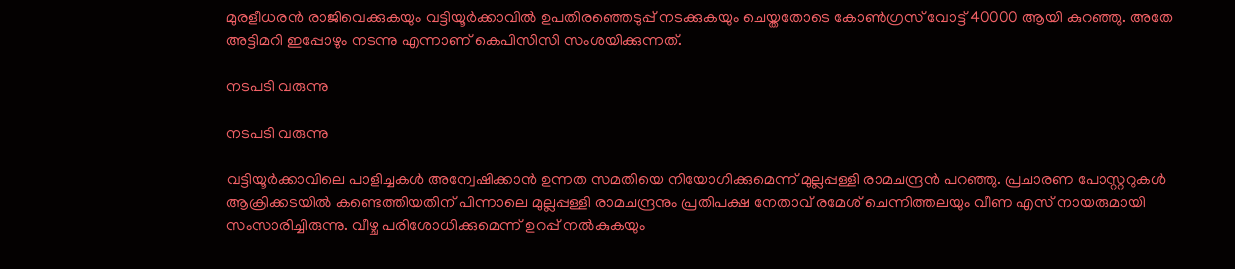മുരളീധരന്‍ രാജിവെക്കുകയും വട്ടിയൂര്‍ക്കാവില്‍ ഉപതിരഞ്ഞെടുപ്പ് നടക്കുകയും ചെയ്തതോടെ കോണ്‍ഗ്രസ് വോട്ട് 40000 ആയി കുറഞ്ഞു. അതേ അട്ടിമറി ഇപ്പോഴും നടന്നു എന്നാണ് കെപിസിസി സംശയിക്കുന്നത്.

നടപടി വരുന്നു

നടപടി വരുന്നു

വട്ടിയൂര്‍ക്കാവിലെ പാളിച്ചകള്‍ അന്വേഷിക്കാന്‍ ഉന്നത സമതിയെ നിയോഗിക്കുമെന്ന് മുല്ലപ്പള്ളി രാമചന്ദ്രന്‍ പറഞ്ഞു. പ്രചാരണ പോസ്റ്ററുകള്‍ ആക്രിക്കടയില്‍ കണ്ടെത്തിയതിന് പിന്നാലെ മുല്ലപ്പള്ളി രാമചന്ദ്രനും പ്രതിപക്ഷ നേതാവ് രമേശ് ചെന്നിത്തലയും വീണ എസ് നായരുമായി സംസാരിച്ചിരുന്നു. വീഴ്ച പരിശോധിക്കുമെന്ന് ഉറപ്പ് നല്‍കുകയും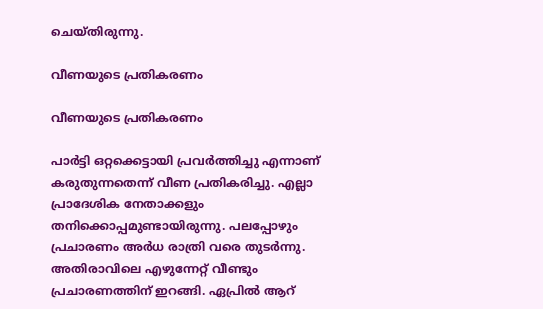ചെയ്തിരുന്നു.

വീണയുടെ പ്രതികരണം

വീണയുടെ പ്രതികരണം

പാര്‍ട്ടി ഒറ്റക്കെട്ടായി പ്രവര്‍ത്തിച്ചു എന്നാണ് കരുതുന്നതെന്ന് വീണ പ്രതികരിച്ചു. എല്ലാ പ്രാദേശിക നേതാക്കളും തനിക്കൊപ്പമുണ്ടായിരുന്നു. പലപ്പോഴും പ്രചാരണം അര്‍ധ രാത്രി വരെ തുടര്‍ന്നു. അതിരാവിലെ എഴുന്നേറ്റ് വീണ്ടും പ്രചാരണത്തിന് ഇറങ്ങി. ഏപ്രില്‍ ആറ്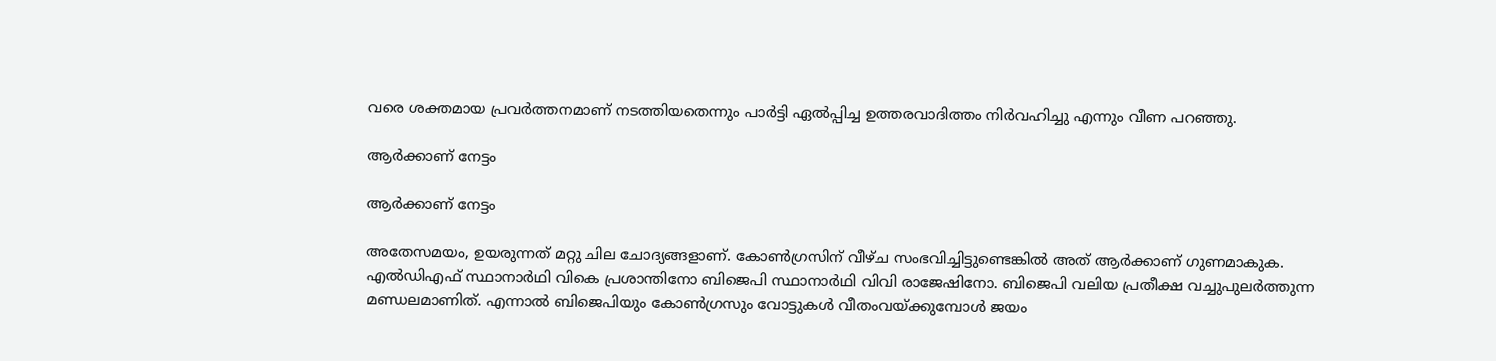വരെ ശക്തമായ പ്രവര്‍ത്തനമാണ് നടത്തിയതെന്നും പാര്‍ട്ടി ഏല്‍പ്പിച്ച ഉത്തരവാദിത്തം നിര്‍വഹിച്ചു എന്നും വീണ പറഞ്ഞു.

ആര്‍ക്കാണ് നേട്ടം

ആര്‍ക്കാണ് നേട്ടം

അതേസമയം, ഉയരുന്നത് മറ്റു ചില ചോദ്യങ്ങളാണ്. കോണ്‍ഗ്രസിന് വീഴ്ച സംഭവിച്ചിട്ടുണ്ടെങ്കില്‍ അത് ആര്‍ക്കാണ് ഗുണമാകുക. എല്‍ഡിഎഫ് സ്ഥാനാര്‍ഥി വികെ പ്രശാന്തിനോ ബിജെപി സ്ഥാനാര്‍ഥി വിവി രാജേഷിനോ. ബിജെപി വലിയ പ്രതീക്ഷ വച്ചുപുലര്‍ത്തുന്ന മണ്ഡലമാണിത്. എന്നാല്‍ ബിജെപിയും കോണ്‍ഗ്രസും വോട്ടുകള്‍ വീതംവയ്ക്കുമ്പോള്‍ ജയം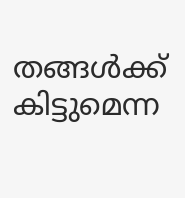തങ്ങള്‍ക്ക് കിട്ടുമെന്ന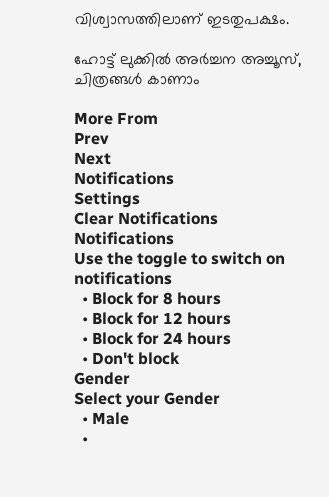വിശ്വാസത്തിലാണ് ഇടതുപക്ഷം.

ഹോട്ട് ലുക്കിൽ അർച്ചന അച്ചൂസ്, ചിത്രങ്ങൾ കാണാം

More From
Prev
Next
Notifications
Settings
Clear Notifications
Notifications
Use the toggle to switch on notifications
  • Block for 8 hours
  • Block for 12 hours
  • Block for 24 hours
  • Don't block
Gender
Select your Gender
  • Male
  •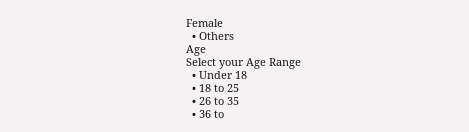Female
  • Others
Age
Select your Age Range
  • Under 18
  • 18 to 25
  • 26 to 35
  • 36 to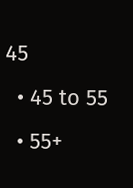45
  • 45 to 55
  • 55+